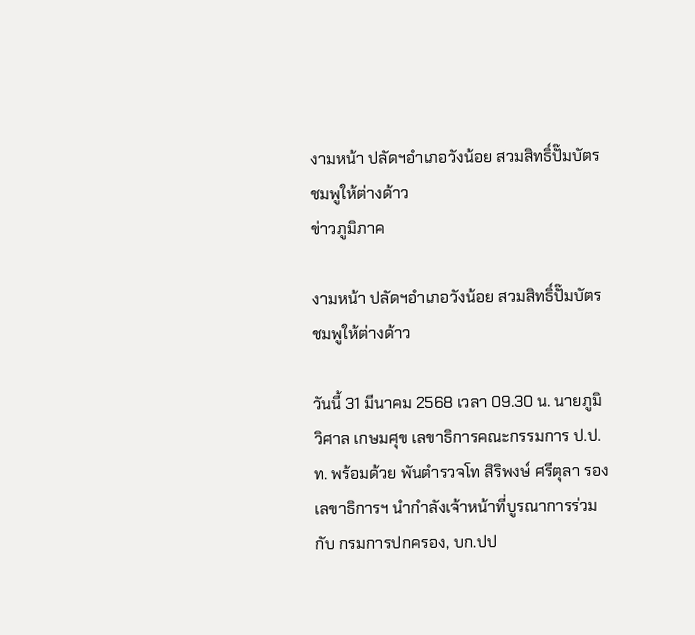งามหน้า ปลัดฯอำเภอวังน้อย สวมสิทธิ์ปั๊มบัตรชมพูให้ต่างด้าว
ข่าวภูมิภาค

งามหน้า ปลัดฯอำเภอวังน้อย สวมสิทธิ์ปั๊มบัตรชมพูให้ต่างด้าว

วันนี้ 31 มีนาคม 2568 เวลา 09.30 น. นายภูมิวิศาล เกษมศุข เลขาธิการคณะกรรมการ ป.ป.ท. พร้อมด้วย พันตำรวจโท สิริพงษ์ ศรีตุลา รองเลขาธิการฯ นำกำลังเจ้าหน้าที่บูรณาการร่วมกับ กรมการปกครอง, บก.ปป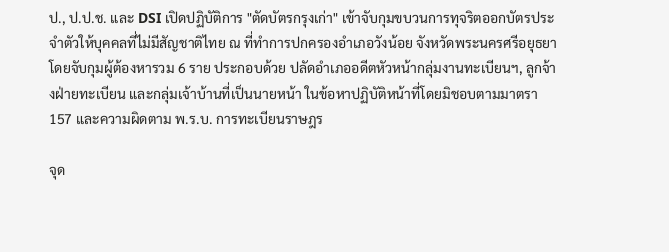ป., ป.ป.ช. และ DSI เปิดปฏิบัติการ "ตัดบัตรกรุงเก่า" เข้าจับกุมขบวนการทุจริตออกบัตรประจำตัวให้บุคคลที่ไม่มีสัญชาติไทย ณ ที่ทำการปกครองอำเภอวังน้อย จังหวัดพระนครศรีอยุธยา โดยจับกุมผู้ต้องหารวม 6 ราย ประกอบด้วย ปลัดอำเภออดีตหัวหน้ากลุ่มงานทะเบียนฯ, ลูกจ้างฝ่ายทะเบียน และกลุ่มเจ้าบ้านที่เป็นนายหน้า ในข้อหาปฏิบัติหน้าที่โดยมิชอบตามมาตรา 157 และความผิดตาม พ.ร.บ. การทะเบียนราษฎร

จุด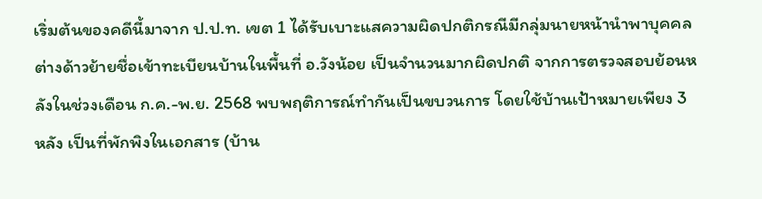เริ่มต้นของคดีนี้มาจาก ป.ป.ท. เขต 1 ได้รับเบาะแสความผิดปกติกรณีมีกลุ่มนายหน้านำพาบุคคลต่างด้าวย้ายชื่อเข้าทะเบียนบ้านในพื้นที่ อ.วังน้อย เป็นจำนวนมากผิดปกติ จากการตรวจสอบย้อนหลังในช่วงเดือน ก.ค.-พ.ย. 2568 พบพฤติการณ์ทำกันเป็นขบวนการ โดยใช้บ้านเป้าหมายเพียง 3 หลัง เป็นที่พักพิงในเอกสาร (บ้าน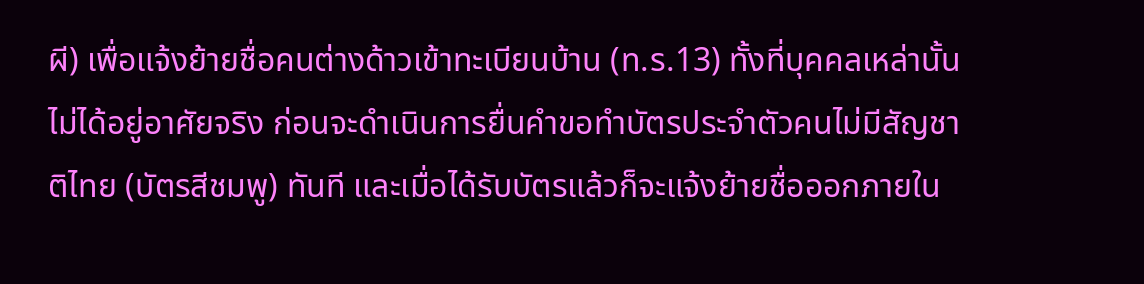ผี) เพื่อแจ้งย้ายชื่อคนต่างด้าวเข้าทะเบียนบ้าน (ท.ร.13) ทั้งที่บุคคลเหล่านั้นไม่ได้อยู่อาศัยจริง ก่อนจะดำเนินการยื่นคำขอทำบัตรประจำตัวคนไม่มีสัญชาติไทย (บัตรสีชมพู) ทันที และเมื่อได้รับบัตรแล้วก็จะแจ้งย้ายชื่อออกภายใน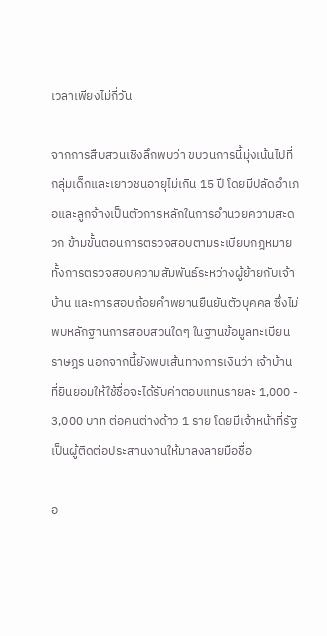เวลาเพียงไม่กี่วัน

จากการสืบสวนเชิงลึกพบว่า ขบวนการนี้มุ่งเน้นไปที่กลุ่มเด็กและเยาวชนอายุไม่เกิน 15 ปี โดยมีปลัดอำเภอและลูกจ้างเป็นตัวการหลักในการอำนวยความสะดวก ข้ามขั้นตอนการตรวจสอบตามระเบียบกฎหมาย ทั้งการตรวจสอบความสัมพันธ์ระหว่างผู้ย้ายกับเจ้าบ้าน และการสอบถ้อยคำพยานยืนยันตัวบุคคล ซึ่งไม่พบหลักฐานการสอบสวนใดๆ ในฐานข้อมูลทะเบียนราษฎร นอกจากนี้ยังพบเส้นทางการเงินว่า เจ้าบ้านที่ยินยอมให้ใช้ชื่อจะได้รับค่าตอบแทนรายละ 1,000 - 3,000 บาท ต่อคนต่างด้าว 1 ราย โดยมีเจ้าหน้าที่รัฐเป็นผู้ติดต่อประสานงานให้มาลงลายมือชื่อ

อ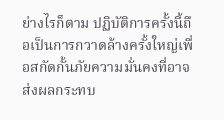ย่างไรก็ตาม ปฏิบัติการครั้งนี้ถือเป็นการกวาดล้างครั้งใหญ่เพื่อสกัดกั้นภัยความมั่นคงที่อาจส่งผลกระทบ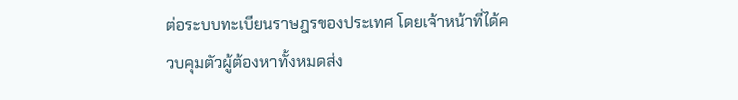ต่อระบบทะเบียนราษฎรของประเทศ โดยเจ้าหน้าที่ได้ควบคุมตัวผู้ต้องหาทั้งหมดส่ง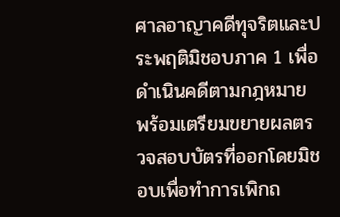ศาลอาญาคดีทุจริตและประพฤติมิชอบภาค 1 เพื่อดำเนินคดีตามกฎหมาย พร้อมเตรียมขยายผลตรวจสอบบัตรที่ออกโดยมิชอบเพื่อทำการเพิกถ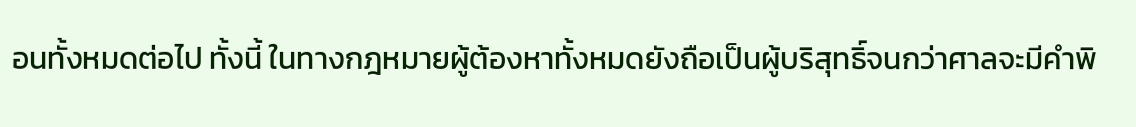อนทั้งหมดต่อไป ทั้งนี้ ในทางกฎหมายผู้ต้องหาทั้งหมดยังถือเป็นผู้บริสุทธิ์จนกว่าศาลจะมีคำพิ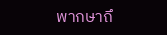พากษาถึ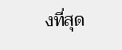งที่สุด